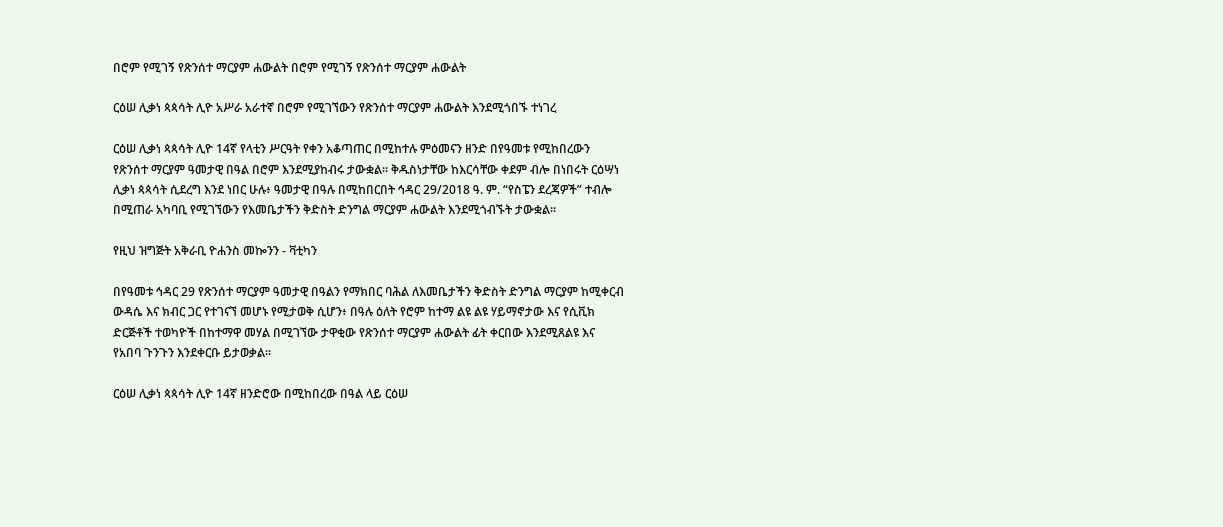በሮም የሚገኝ የጽንሰተ ማርያም ሐውልት በሮም የሚገኝ የጽንሰተ ማርያም ሐውልት

ርዕሠ ሊቃነ ጳጳሳት ሊዮ አሥራ አራተኛ በሮም የሚገኘውን የጽንሰተ ማርያም ሐውልት እንደሚጎበኙ ተነገረ

ርዕሠ ሊቃነ ጳጳሳት ሊዮ 14ኛ የላቲን ሥርዓት የቀን አቆጣጠር በሚከተሉ ምዕመናን ዘንድ በየዓመቱ የሚከበረውን የጽንሰተ ማርያም ዓመታዊ በዓል በሮም እንደሚያከብሩ ታውቋል። ቅዱስነታቸው ከእርሳቸው ቀደም ብሎ በነበሩት ርዕሣነ ሊቃነ ጳጳሳት ሲደረግ እንደ ነበር ሁሉ፥ ዓመታዊ በዓሉ በሚከበርበት ኅዳር 29/2018 ዓ. ም. “የስፔን ደረጃዎች” ተብሎ በሚጠራ አካባቢ የሚገኘውን የእመቤታችን ቅድስት ድንግል ማርያም ሐውልት እንደሚጎብኙት ታውቋል።

የዚህ ዝግጅት አቅራቢ ዮሐንስ መኰንን - ቫቲካን

በየዓመቱ ኅዳር 29 የጽንሰተ ማርያም ዓመታዊ በዓልን የማክበር ባሕል ለእመቤታችን ቅድስት ድንግል ማርያም ከሚቀርብ ውዳሴ እና ክብር ጋር የተገናኘ መሆኑ የሚታወቅ ሲሆን፥ በዓሉ ዕለት የሮም ከተማ ልዩ ልዩ ሃይማኖታው እና የሲቪክ ድርጅቶች ተወካዮች በከተማዋ መሃል በሚገኘው ታዋቂው የጽንሰተ ማርያም ሐውልት ፊት ቀርበው እንደሚጸልዩ እና የአበባ ጉንጉን እንደቀርቡ ይታወቃል።

ርዕሠ ሊቃነ ጳጳሳት ሊዮ 14ኛ ዘንድሮው በሚከበረው በዓል ላይ ርዕሠ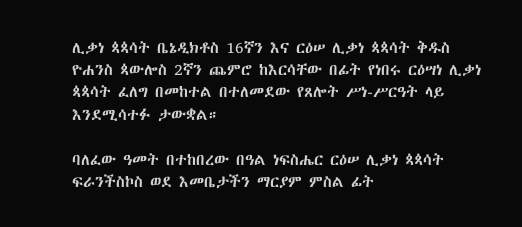ሊቃነ ጳጳሳት ቤኔዲክቶስ 16ኛን እና ርዕሠ ሊቃነ ጳጳሳት ቅዱስ ዮሐንስ ጳውሎስ 2ኛን ጨምሮ ከእርሳቸው በፊት የነበሩ ርዕሣነ ሊቃነ ጳጳሳት ፈለግ በመከተል በተለመደው የጸሎት ሥነ-ሥርዓት ላይ እንደሚሳተፉ ታውቋል።

ባለፈው ዓመት በተከበረው በዓል ነፍስሔር ርዕሠ ሊቃነ ጳጳሳት ፍራንችስኮስ ወደ እመቤታችን ማርያም ምስል ፊት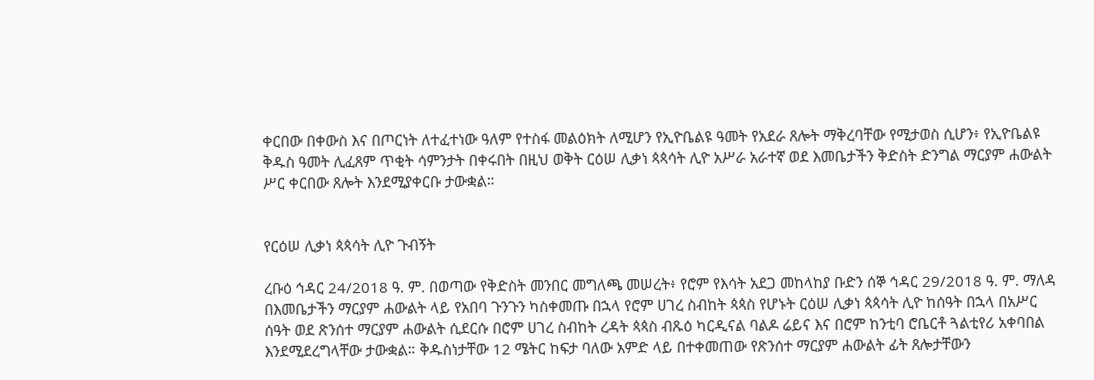ቀርበው በቀውስ እና በጦርነት ለተፈተነው ዓለም የተስፋ መልዕክት ለሚሆን የኢዮቤልዩ ዓመት የአደራ ጸሎት ማቅረባቸው የሚታወስ ሲሆን፥ የኢዮቤልዩ ቅዱስ ዓመት ሊፈጸም ጥቂት ሳምንታት በቀሩበት በዚህ ወቅት ርዕሠ ሊቃነ ጳጳሳት ሊዮ አሥራ አራተኛ ወደ እመቤታችን ቅድስት ድንግል ማርያም ሐውልት ሥር ቀርበው ጸሎት እንደሚያቀርቡ ታውቋል።


የርዕሠ ሊቃነ ጳጳሳት ሊዮ ጉብኝት

ረቡዕ ኅዳር 24/2018 ዓ. ም. በወጣው የቅድስት መንበር መግለጫ መሠረት፥ የሮም የእሳት አደጋ መከላከያ ቡድን ሰኞ ኅዳር 29/2018 ዓ. ም. ማለዳ በእመቤታችን ማርያም ሐውልት ላይ የአበባ ጉንጉን ካስቀመጡ በኋላ የሮም ሀገረ ስብከት ጳጳስ የሆኑት ርዕሠ ሊቃነ ጳጳሳት ሊዮ ከሰዓት በኋላ በአሥር ሰዓት ወደ ጽንሰተ ማርያም ሐውልት ሲደርሱ በሮም ሀገረ ስብከት ረዳት ጳጳስ ብጹዕ ካርዲናል ባልዶ ሬይና እና በሮም ከንቲባ ሮቤርቶ ጓልቲየሪ አቀባበል እንደሚደረግላቸው ታውቋል። ቅዱስነታቸው 12 ሜትር ከፍታ ባለው አምድ ላይ በተቀመጠው የጽንሰተ ማርያም ሐውልት ፊት ጸሎታቸውን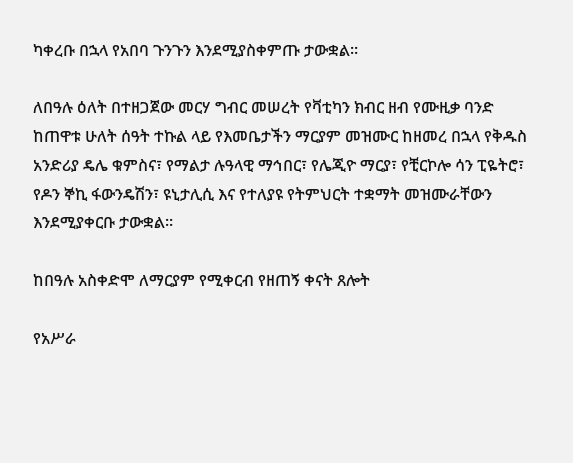ካቀረቡ በኋላ የአበባ ጉንጉን እንደሚያስቀምጡ ታውቋል።

ለበዓሉ ዕለት በተዘጋጀው መርሃ ግብር መሠረት የቫቲካን ክብር ዘብ የሙዚቃ ባንድ ከጠዋቱ ሁለት ሰዓት ተኩል ላይ የእመቤታችን ማርያም መዝሙር ከዘመረ በኋላ የቅዱስ አንድሪያ ዴሌ ቁምስና፣ የማልታ ሉዓላዊ ማኅበር፣ የሌጂዮ ማርያ፣ የቺርኮሎ ሳን ፒዬትሮ፣ የዶን ኞኪ ፋውንዴሽን፣ ዩኒታሊሲ እና የተለያዩ የትምህርት ተቋማት መዝሙራቸውን እንደሚያቀርቡ ታውቋል።

ከበዓሉ አስቀድሞ ለማርያም የሚቀርብ የዘጠኝ ቀናት ጸሎት

የአሥራ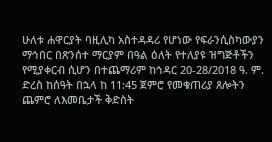ሁለቱ ሐዋርያት ባዚሊካ አስተዳዳሪ የሆነው የፍራንሲስካውያን ማኅበር በጽንሰተ ማርያም በዓል ዕለት የተለያዩ ዝግጅቶችን የሚያቀርብ ሲሆን በተጨማሪም ከኅዳር 20-28/2018 ዓ. ም. ድረስ ከሰዓት በኋላ ከ 11:45 ጀምሮ የመቁጠሪያ ጸሎትን ጨምሮ ለእመቤታች ቅድስት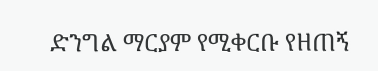ድንግል ማርያም የሚቀርቡ የዘጠኝ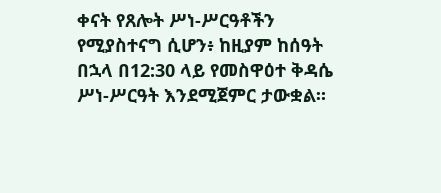ቀናት የጸሎት ሥነ-ሥርዓቶችን የሚያስተናግ ሲሆን፥ ከዚያም ከሰዓት በኋላ በ12:30 ላይ የመስዋዕተ ቅዳሴ ሥነ-ሥርዓት እንደሚጀምር ታውቋል።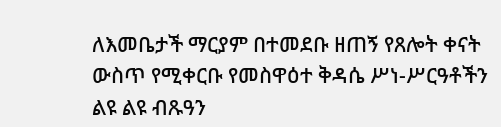ለእመቤታች ማርያም በተመደቡ ዘጠኝ የጸሎት ቀናት ውስጥ የሚቀርቡ የመስዋዕተ ቅዳሴ ሥነ-ሥርዓቶችን ልዩ ልዩ ብጹዓን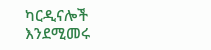ካርዲናሎች እንደሚመሩ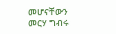መሆናቸውን መርሃ ግብሩ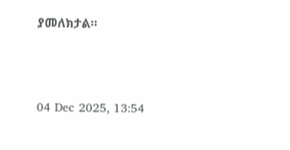ያመለክታል።



04 Dec 2025, 13:54